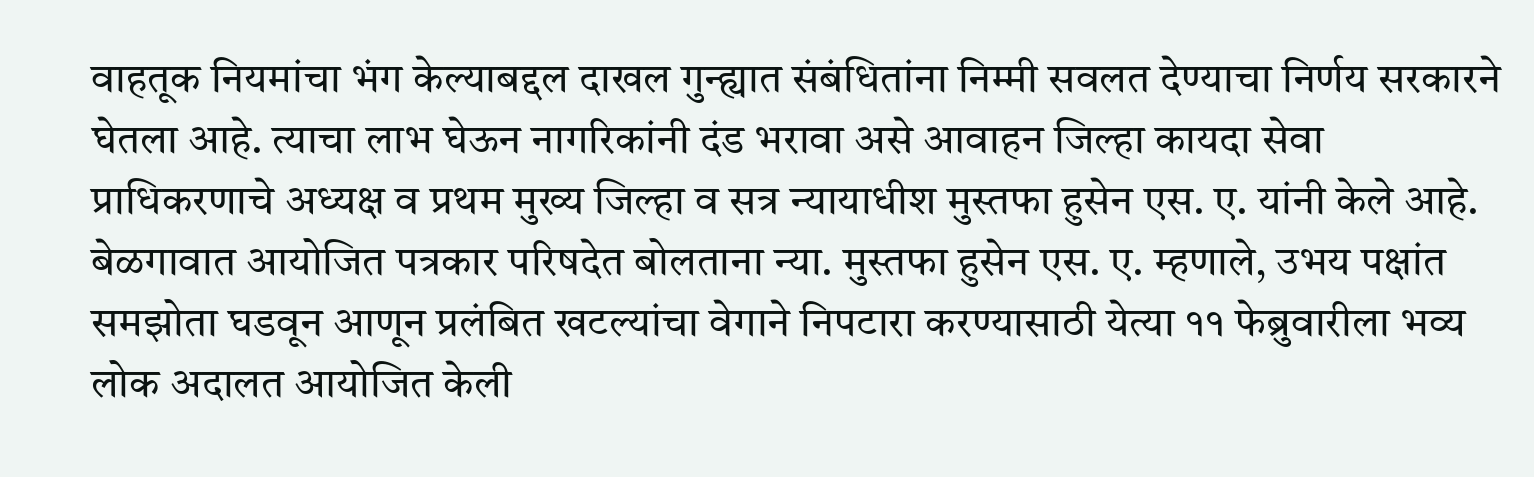वाहतूक नियमांचा भंग केल्याबद्दल दाखल गुन्ह्यात संबंधितांना निम्मी सवलत देण्याचा निर्णय सरकारने घेतला आहे. त्याचा लाभ घेऊन नागरिकांनी दंड भरावा असे आवाहन जिल्हा कायदा सेवा प्राधिकरणाचे अध्यक्ष व प्रथम मुख्य जिल्हा व सत्र न्यायाधीश मुस्तफा हुसेन एस. ए. यांनी केले आहे.
बेळगावात आयोजित पत्रकार परिषदेत बोलताना न्या. मुस्तफा हुसेन एस. ए. म्हणाले, उभय पक्षांत समझोता घडवून आणून प्रलंबित खटल्यांचा वेगाने निपटारा करण्यासाठी येत्या ११ फेब्रुवारीला भव्य लोक अदालत आयोजित केली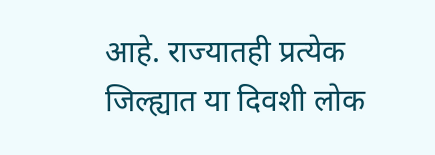आहे. राज्यातही प्रत्येक जिल्ह्यात या दिवशी लोक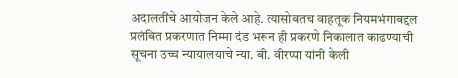अदालतींचे आयोजन केले आहे. त्यासोबतच वाहतूक नियमभंगाबद्दल प्रलंबित प्रकरणात निम्मा दंड भरून ही प्रकरणे निकालात काढण्याची सूचना उच्च न्यायालयाचे न्या. बी. वीरप्पा यांनी केली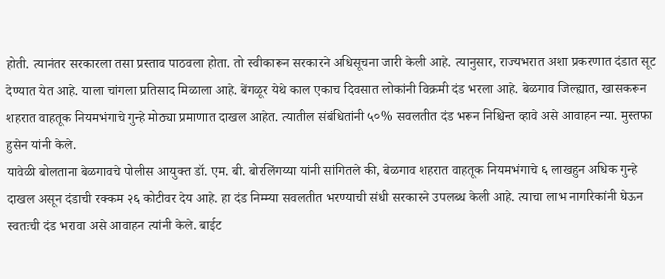होती. त्यानंतर सरकारला तसा प्रस्ताव पाठवला होता. तो स्वीकारून सरकारने अधिसूचना जारी केली आहे. त्यानुसार, राज्यभरात अशा प्रकरणात दंडात सूट देण्यात येत आहे. याला चांगला प्रतिसाद मिळाला आहे. बेंगळूर येथे काल एकाच दिवसात लोकांनी विक्रमी दंड भरला आहे. बेळगाव जिल्ह्यात, खासकरून शहरात वाहतूक नियमभंगाचे गुन्हे मोठ्या प्रमाणात दाखल आहेत. त्यातील संबंधितांनी ५०% सवलतीत दंड भरून निश्चिन्त व्हावे असे आवाहन न्या. मुस्तफा हुसेन यांनी केले.
यावेळी बोलताना बेळगावचे पोलीस आयुक्त डॉ. एम. बी. बोरलिंगय्या यांनी सांगितले की, बेळगाव शहरात वाहतूक नियमभंगाचे ६ लाखहुन अधिक गुन्हे दाखल असून दंडाची रक्कम २६ कोटीवर देय आहे. हा दंड निम्म्या सवलतीत भरण्याची संधी सरकारने उपलब्ध केली आहे. त्याचा लाभ नागरिकांनी घेऊन स्वतःची दंड भरावा असे आवाहन त्यांनी केले. बाईट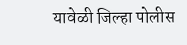यावेळी जिल्हा पोलीस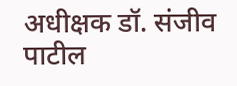अधीक्षक डॉ. संजीव पाटील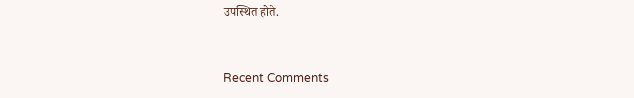उपस्थित होते.


Recent Comments